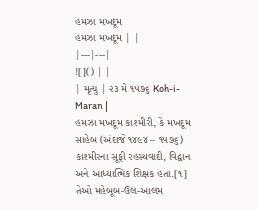હમઝા મખદૂમ
હમઝા મખદૂમ | |
|---|---|
![]() | |
| મૃત્યુ | ૨૩ મે ૧૫૭૬ Koh-i-Maran |
હમઝા મખદૂમ કાશ્મીરી, કે મખદૂમ સાહેબ (અંદાજે ૧૪૯૪ – ૧૫૭૬) કાશ્મીરના સૂફી રહસ્યવાદી, વિદ્વાન અને આધ્યાત્મિક શિક્ષક હતા.[૧] તેઓ મહેબૂબ-ઉલ-આલમ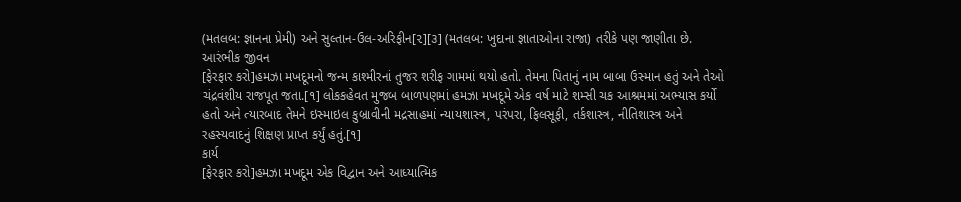(મતલબ: જ્ઞાનના પ્રેમી) અને સુલ્તાન-ઉલ-અરિફીન[૨][૩] (મતલબ: ખુદાના જ્ઞાતાઓના રાજા) તરીકે પણ જાણીતા છે.
આરંભીક જીવન
[ફેરફાર કરો]હમઝા મખદૂમનો જન્મ કાશ્મીરનાં તુજર શરીફ ગામમાં થયો હતો. તેમના પિતાનું નામ બાબા ઉસ્માન હતું અને તેઓ ચંદ્રવંશીય રાજપૂત જતા.[૧] લોકકહેવત મુજબ બાળપણમાં હમઝા મખદૂમે એક વર્ષ માટે શમ્સી ચક આશ્રમમાં અભ્યાસ કર્યો હતો અને ત્યારબાદ તેમને ઇસ્માઇલ કુબ્રાવીની મદ્રસાહમાં ન્યાયશાસ્ત્ર, પરંપરા, ફિલસૂફી, તર્કશાસ્ત્ર, નીતિશાસ્ત્ર અને રહસ્યવાદનું શિક્ષણ પ્રાપ્ત કર્યું હતું.[૧]
કાર્ય
[ફેરફાર કરો]હમઝા મખદૂમ એક વિદ્વાન અને આધ્યાત્મિક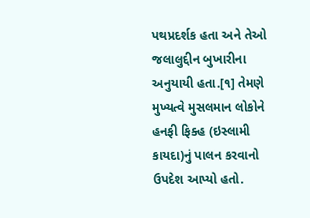પથપ્રદર્શક હતા અને તેઓ જલાલુદ્દીન બુખારીના અનુયાયી હતા.[૧] તેમણે મુખ્યત્વે મુસલમાન લોકોને હનફી ફિક્હ (ઇસ્લામી કાયદા)નું પાલન કરવાનો ઉપદેશ આપ્યો હતો.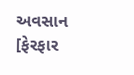અવસાન
[ફેરફાર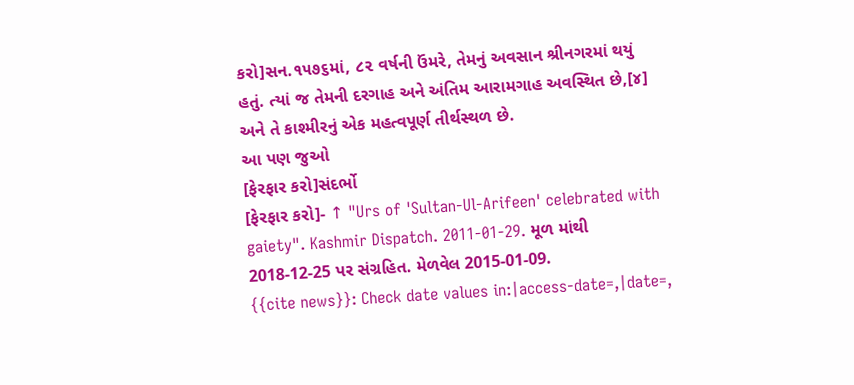કરો]સન.૧૫૭૬માં, ૮૨ વર્ષની ઉંમરે, તેમનું અવસાન શ્રીનગરમાં થયું હતું. ત્યાં જ તેમની દરગાહ અને અંતિમ આરામગાહ અવસ્થિત છે,[૪] અને તે કાશ્મીરનું એક મહત્વપૂર્ણ તીર્થસ્થળ છે.
આ પણ જુઓ
[ફેરફાર કરો]સંદર્ભો
[ફેરફાર કરો]- ↑ "Urs of 'Sultan-Ul-Arifeen' celebrated with gaiety". Kashmir Dispatch. 2011-01-29. મૂળ માંથી 2018-12-25 પર સંગ્રહિત. મેળવેલ 2015-01-09.
{{cite news}}: Check date values in:|access-date=,|date=,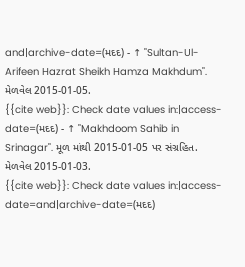and|archive-date=(મદદ) - ↑ "Sultan-Ul-Arifeen Hazrat Sheikh Hamza Makhdum". મેળવેલ 2015-01-05.
{{cite web}}: Check date values in:|access-date=(મદદ) - ↑ "Makhdoom Sahib in Srinagar". મૂળ માંથી 2015-01-05 પર સંગ્રહિત. મેળવેલ 2015-01-03.
{{cite web}}: Check date values in:|access-date=and|archive-date=(મદદ)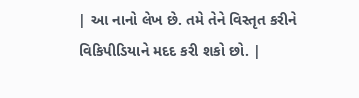| આ નાનો લેખ છે. તમે તેને વિસ્તૃત કરીને વિકિપીડિયાને મદદ કરી શકો છો. |